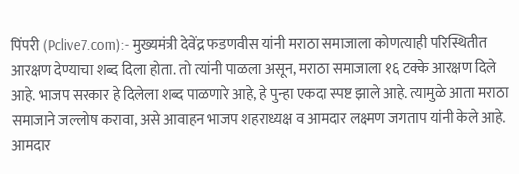पिंपरी (Pclive7.com):- मुख्यमंत्री देवेंद्र फडणवीस यांनी मराठा समाजाला कोणत्याही परिस्थितीत आरक्षण देण्याचा शब्द दिला होता. तो त्यांनी पाळला असून, मराठा समाजाला १६ टक्के आरक्षण दिले आहे. भाजप सरकार हे दिलेला शब्द पाळणारे आहे, हे पुन्हा एकदा स्पष्ट झाले आहे. त्यामुळे आता मराठा समाजाने जल्लोष करावा, असे आवाहन भाजप शहराध्यक्ष व आमदार लक्ष्मण जगताप यांनी केले आहे.
आमदार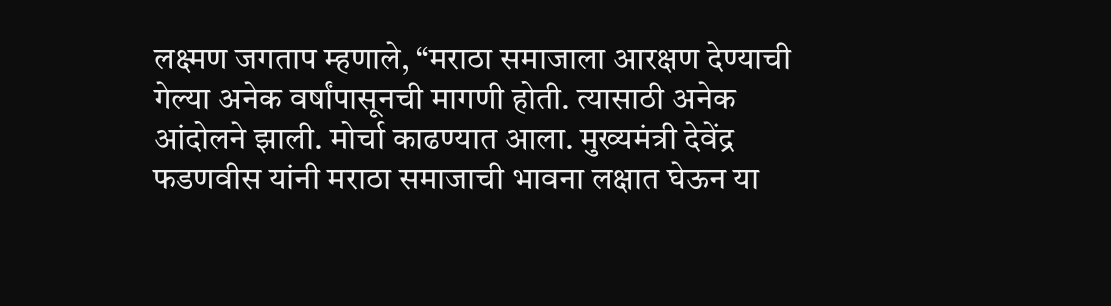लक्ष्मण जगताप म्हणाले, “मराठा समाजाला आरक्षण देण्याची गेल्या अनेक वर्षांपासूनची मागणी होती. त्यासाठी अनेक आंदोलने झाली. मोर्चा काढण्यात आला. मुख्यमंत्री देवेंद्र फडणवीस यांनी मराठा समाजाची भावना लक्षात घेऊन या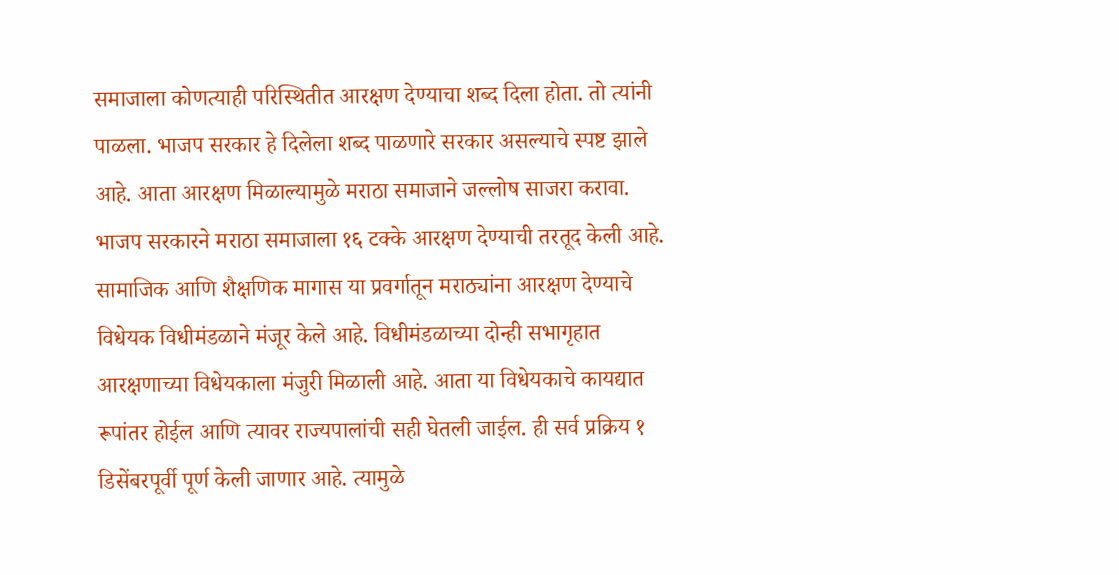समाजाला कोणत्याही परिस्थितीत आरक्षण देण्याचा शब्द दिला होता. तो त्यांनी पाळला. भाजप सरकार हे दिलेला शब्द पाळणारे सरकार असल्याचे स्पष्ट झाले आहे. आता आरक्षण मिळाल्यामुळे मराठा समाजाने जल्लोष साजरा करावा.
भाजप सरकारने मराठा समाजाला १६ टक्के आरक्षण देण्याची तरतूद केली आहे. सामाजिक आणि शैक्षणिक मागास या प्रवर्गातून मराठ्यांना आरक्षण देण्याचे विधेयक विधीमंडळाने मंजूर केले आहे. विधीमंडळाच्या दोन्ही सभागृहात आरक्षणाच्या विधेयकाला मंजुरी मिळाली आहे. आता या विधेयकाचे कायद्यात रूपांतर होईल आणि त्यावर राज्यपालांची सही घेतली जाईल. ही सर्व प्रक्रिय १ डिसेंबरपूर्वी पूर्ण केली जाणार आहे. त्यामुळे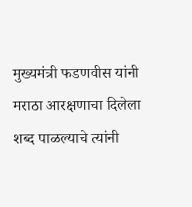मुख्यमंत्री फडणवीस यांनी मराठा आरक्षणाचा दिलेला शब्द पाळल्याचे त्यांनी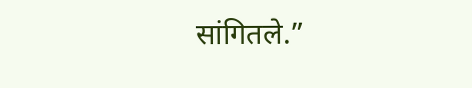सांगितले.”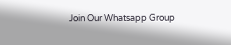Join Our Whatsapp Group